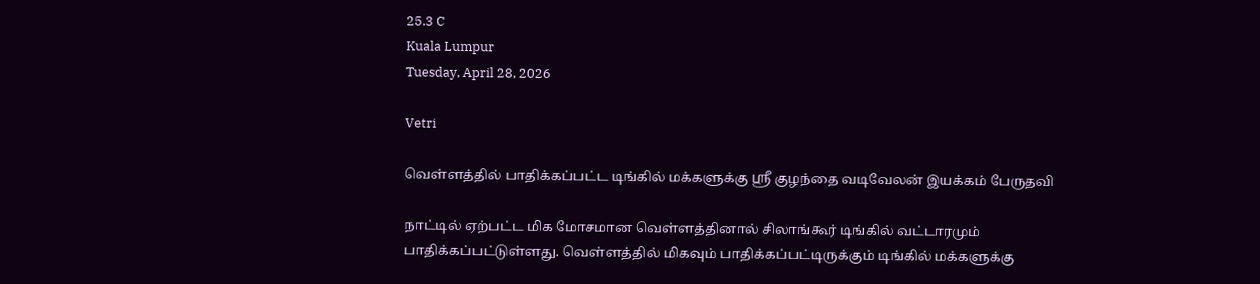25.3 C
Kuala Lumpur
Tuesday, April 28, 2026

Vetri

வெள்ளத்தில் பாதிக்கப்பட்ட டிங்கில் மக்களுக்கு ஸ்ரீ குழந்தை வடிவேலன் இயக்கம் பேருதவி

நாட்டில் ஏற்பட்ட மிக மோசமான வெள்ளத்தினால் சிலாங்கூர் டிங்கில் வட்டாரமும் பாதிக்கப்பட்டுள்ளது. வெள்ளத்தில் மிகவும் பாதிக்கப்பட்டிருக்கும் டிங்கில் மக்களுக்கு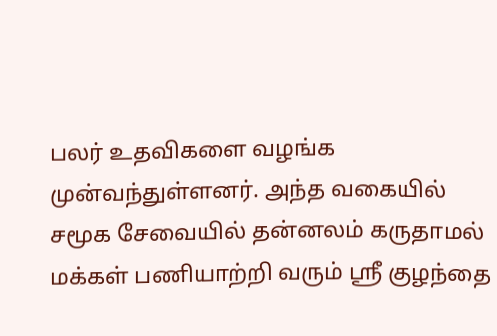பலர் உதவிகளை வழங்க முன்வந்துள்ளனர். அந்த வகையில் சமூக சேவையில் தன்னலம் கருதாமல் மக்கள் பணியாற்றி வரும் ஸ்ரீ குழந்தை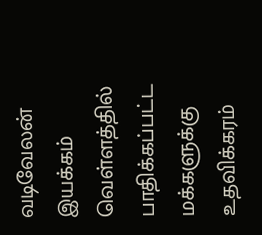வடிவேலன் இயக்கம் வெள்ளத்தில் பாதிக்கப்பட்ட மக்களுக்கு உதவிக்கரம்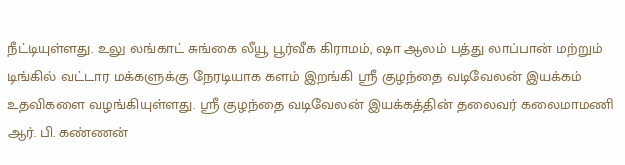நீட்டியுள்ளது. உலு லங்காட் சுங்கை லீயூ பூர்வீக கிராமம், ஷா ஆலம் பத்து லாப்பான் மற்றும் டிங்கில் வட்டார மக்களுக்கு நேரடியாக களம் இறங்கி ஸ்ரீ குழந்தை வடிவேலன் இயக்கம் உதவிகளை வழங்கியுள்ளது. ஸ்ரீ குழந்தை வடிவேலன் இயக்கத்தின் தலைவர் கலைமாமணி ஆர். பி. கண்ணன்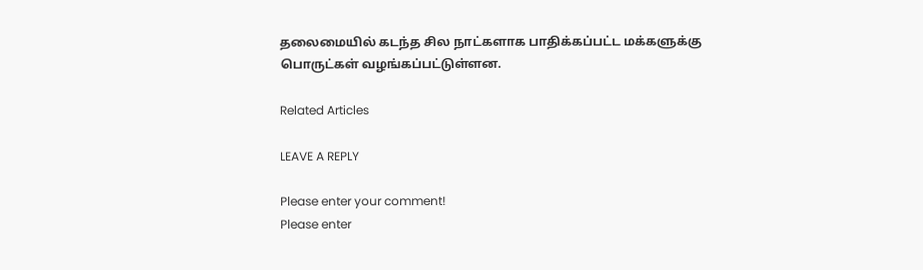தலைமையில் கடந்த சில நாட்களாக பாதிக்கப்பட்ட மக்களுக்கு பொருட்கள் வழங்கப்பட்டுள்ளன.

Related Articles

LEAVE A REPLY

Please enter your comment!
Please enter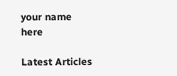your name here

Latest Articles